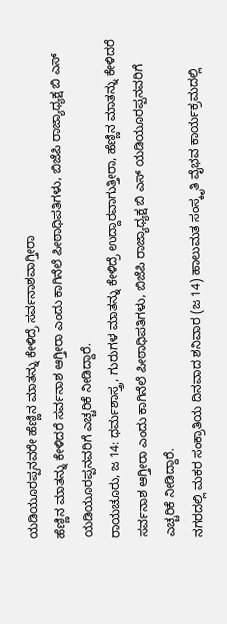ಯಡಿಯೂರಪ್ಪನವರೇ ಹೆಣ್ಣಿನ ಮಾತನ್ನು ಕೇಳಿದ್ರೆ ಸರ್ವನಾಶವಾಗ್ತೀರಾ
ಹೆಣ್ಣಿನ ಮಾತನ್ನು ಕೇಳಿದರೆ ಸರ್ವನಾಶ ಆಗ್ತೀರಾ ಎಂದು ಕಾಗಿನೆಲೆ ಪೀಠಾಧಿಪತಿಗಳು, ಬಿಜೆಪಿ ರಾಜ್ಯಾಧ್ಯಕ್ಷ ಬಿ ಎಸ್ ಯಡಿಯೂರಪ್ಪನವರಿಗೆ ಎಚ್ಚರಿಕೆ ನೀಡಿದ್ದಾರೆ.
ರಾಯಚೂರು, ಜ 14: ಧರ್ಮಶಾಸ್ತ್ರ, ಗುರುಗಳ ಮಾತನ್ನು ಕೇಳಿದ್ರೆ ಉದ್ದಾರವಾಗುತ್ತೀರಾ, ಹೆಣ್ಣಿನ ಮಾತನ್ನು ಕೇಳಿದರೆ ಸರ್ವನಾಶ ಆಗ್ತೀರಾ ಎಂದು ಕಾಗಿನೆಲೆ ಪೀಠಾಧಿಪತಿಗಳು, ಬಿಜೆಪಿ ರಾಜ್ಯಾಧ್ಯಕ್ಷ ಬಿ ಎಸ್ ಯಡಿಯೂರಪ್ಪನವರಿಗೆ ಎಚ್ಚರಿಕೆ ನೀಡಿದ್ದಾರೆ.
ನಗರದಲ್ಲಿ ಮಕರ ಸಂಕ್ರಾತಿಯ ದಿನವಾದ ಶನಿವಾರ (ಜ 14) ಹಾಲುಮತ ಸಂಸ್ಕೃತಿ ವೈಭವ ಕಾರ್ಯಕ್ರಮದಲ್ಲಿ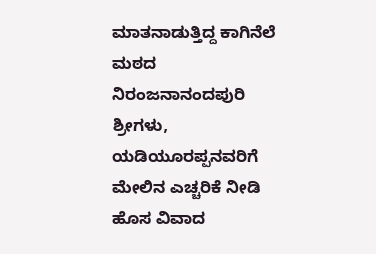ಮಾತನಾಡುತ್ತಿದ್ದ ಕಾಗಿನೆಲೆ ಮಠದ ನಿರಂಜನಾನಂದಪುರಿ ಶ್ರೀಗಳು, ಯಡಿಯೂರಪ್ಪನವರಿಗೆ ಮೇಲಿನ ಎಚ್ಚರಿಕೆ ನೀಡಿ ಹೊಸ ವಿವಾದ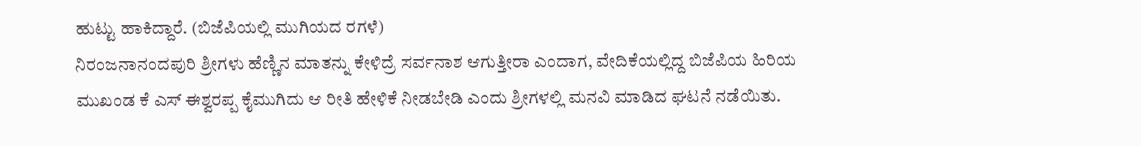ಹುಟ್ಟು ಹಾಕಿದ್ದಾರೆ. (ಬಿಜೆಪಿಯಲ್ಲಿ ಮುಗಿಯದ ರಗಳೆ)
ನಿರಂಜನಾನಂದಪುರಿ ಶ್ರೀಗಳು ಹೆಣ್ಣಿನ ಮಾತನ್ನು ಕೇಳಿದ್ರೆ ಸರ್ವನಾಶ ಆಗುತ್ತೀರಾ ಎಂದಾಗ, ವೇದಿಕೆಯಲ್ಲಿದ್ದ ಬಿಜೆಪಿಯ ಹಿರಿಯ ಮುಖಂಡ ಕೆ ಎಸ್ ಈಶ್ವರಪ್ಪ ಕೈಮುಗಿದು ಆ ರೀತಿ ಹೇಳಿಕೆ ನೀಡಬೇಡಿ ಎಂದು ಶ್ರೀಗಳಲ್ಲಿ ಮನವಿ ಮಾಡಿದ ಘಟನೆ ನಡೆಯಿತು.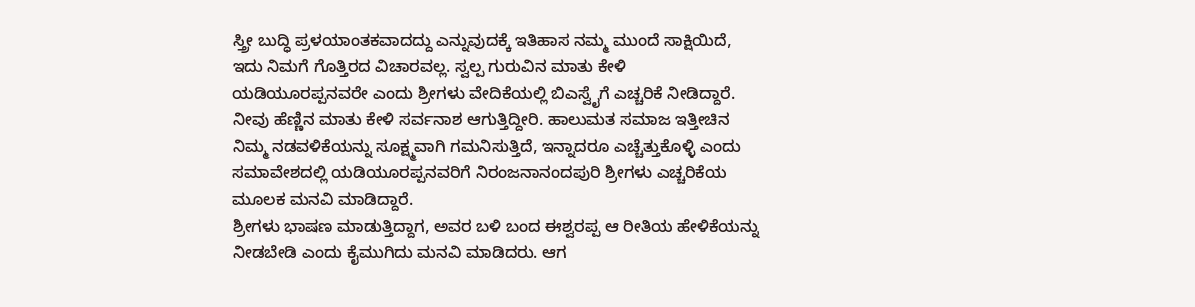ಸ್ತ್ರೀ ಬುದ್ಧಿ ಪ್ರಳಯಾಂತಕವಾದದ್ದು ಎನ್ನುವುದಕ್ಕೆ ಇತಿಹಾಸ ನಮ್ಮ ಮುಂದೆ ಸಾಕ್ಷಿಯಿದೆ, ಇದು ನಿಮಗೆ ಗೊತ್ತಿರದ ವಿಚಾರವಲ್ಲ. ಸ್ವಲ್ಪ ಗುರುವಿನ ಮಾತು ಕೇಳಿ ಯಡಿಯೂರಪ್ಪನವರೇ ಎಂದು ಶ್ರೀಗಳು ವೇದಿಕೆಯಲ್ಲಿ ಬಿಎಸ್ವೈಗೆ ಎಚ್ಚರಿಕೆ ನೀಡಿದ್ದಾರೆ.
ನೀವು ಹೆಣ್ಣಿನ ಮಾತು ಕೇಳಿ ಸರ್ವನಾಶ ಆಗುತ್ತಿದ್ದೀರಿ. ಹಾಲುಮತ ಸಮಾಜ ಇತ್ತೀಚಿನ ನಿಮ್ಮ ನಡವಳಿಕೆಯನ್ನು ಸೂಕ್ಷ್ಮವಾಗಿ ಗಮನಿಸುತ್ತಿದೆ, ಇನ್ನಾದರೂ ಎಚ್ಚೆತ್ತುಕೊಳ್ಳಿ ಎಂದು ಸಮಾವೇಶದಲ್ಲಿ ಯಡಿಯೂರಪ್ಪನವರಿಗೆ ನಿರಂಜನಾನಂದಪುರಿ ಶ್ರೀಗಳು ಎಚ್ಚರಿಕೆಯ ಮೂಲಕ ಮನವಿ ಮಾಡಿದ್ದಾರೆ.
ಶ್ರೀಗಳು ಭಾಷಣ ಮಾಡುತ್ತಿದ್ದಾಗ, ಅವರ ಬಳಿ ಬಂದ ಈಶ್ವರಪ್ಪ ಆ ರೀತಿಯ ಹೇಳಿಕೆಯನ್ನು ನೀಡಬೇಡಿ ಎಂದು ಕೈಮುಗಿದು ಮನವಿ ಮಾಡಿದರು. ಆಗ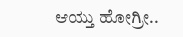ಆಯ್ತು ಹೋಗ್ರೀ..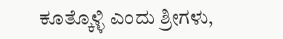ಕೂತ್ಕೊಳ್ಳಿ ಎಂದು ಶ್ರೀಗಳು,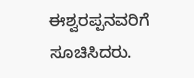ಈಶ್ವರಪ್ಪನವರಿಗೆ ಸೂಚಿಸಿದರು.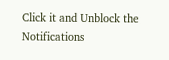Click it and Unblock the Notifications